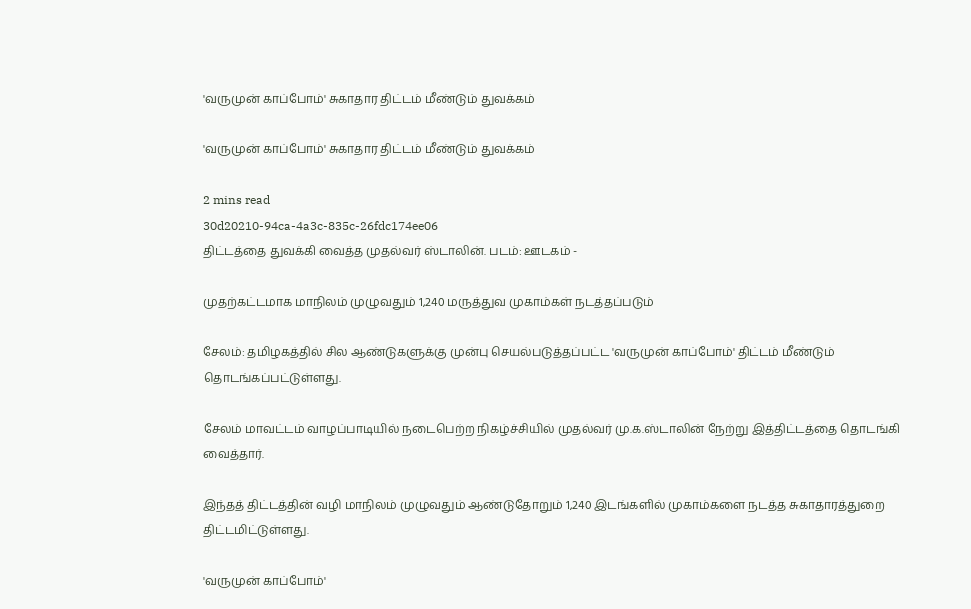'வருமுன் காப்போம்' சுகாதார திட்டம் மீண்டும் துவக்கம்

'வருமுன் காப்போம்' சுகாதார திட்டம் மீண்டும் துவக்கம்

2 mins read
30d20210-94ca-4a3c-835c-26fdc174ee06
திட்டத்தை துவக்கி வைத்த முதல்வர் ஸ்டாலின். படம்: ஊடகம் -

முதற்கட்டமாக மாநிலம் முழுவதும் 1,240 மருத்துவ முகாம்கள் நடத்தப்படும்

சேலம்: தமிழகத்தில் சில ஆண்டுகளுக்கு முன்பு செயல்படுத்தப்பட்ட 'வருமுன் காப்போம்' திட்டம் மீண்டும் தொடங்கப்பட்டுள்ளது.

சேலம் மாவட்டம் வாழப்பாடியில் நடைபெற்ற நிகழ்ச்சியில் முதல்வர் மு.க.ஸ்டாலின் நேற்று இத்திட்டத்தை தொடங்கி வைத்தார்.

இந்தத் திட்டத்தின் வழி மாநிலம் முழுவதும் ஆண்டுதோறும் 1,240 இடங்களில் முகாம்களை நடத்த சுகாதாரத்துறை திட்டமிட்டுள்ளது.

'வருமுன் காப்போம்'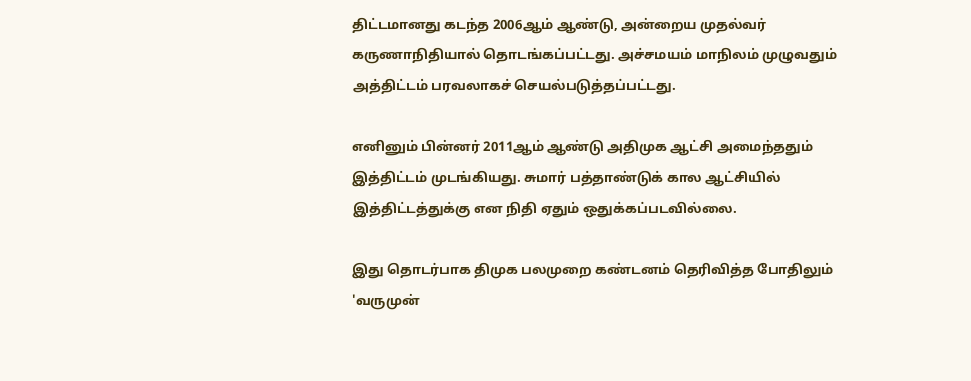திட்டமானது கடந்த 2006ஆம் ஆண்டு, அன்றைய முதல்வர் கருணாநிதியால் தொடங்கப்பட்டது. அச்சமயம் மாநிலம் முழுவதும் அத்திட்டம் பரவலாகச் செயல்படுத்தப்பட்டது.

எனினும் பின்னர் 2011ஆம் ஆண்டு அதிமுக ஆட்சி அமைந்ததும் இத்திட்டம் முடங்கியது. சுமார் பத்தாண்டுக் கால ஆட்சியில் இத்திட்டத்துக்கு என நிதி ஏதும் ஒதுக்கப்படவில்லை.

இது தொடர்பாக திமுக பலமுறை கண்டனம் தெரிவித்த போதிலும் 'வருமுன்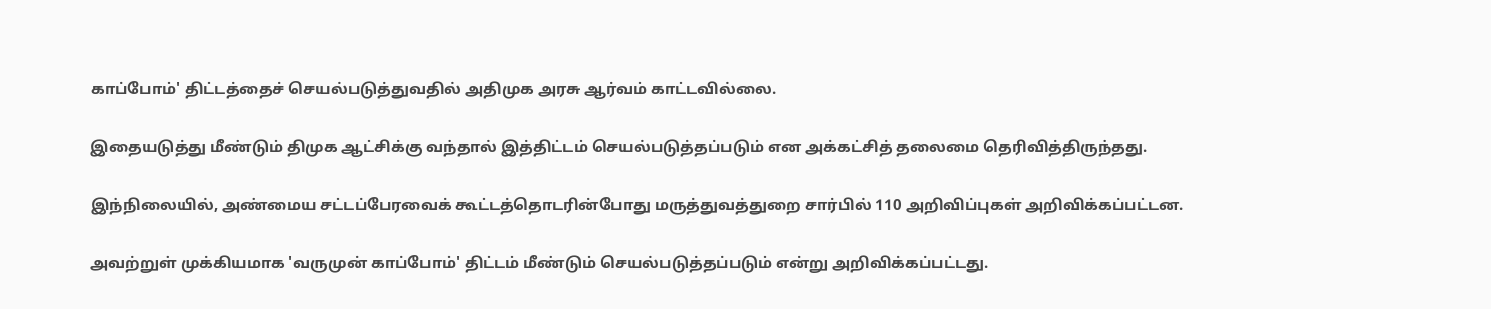காப்போம்' திட்டத்தைச் செயல்படுத்துவதில் அதிமுக அரசு ஆர்வம் காட்டவில்லை.

இதையடுத்து மீண்டும் திமுக ஆட்சிக்கு வந்தால் இத்திட்டம் செயல்படுத்தப்படும் என அக்கட்சித் தலைமை தெரிவித்திருந்தது.

இந்நிலையில், அண்மைய சட்டப்பேரவைக் கூட்டத்தொடரின்போது மருத்துவத்துறை சார்பில் 110 அறிவிப்புகள் அறிவிக்கப்பட்டன.

அவற்றுள் முக்கியமாக 'வருமுன் காப்போம்' திட்டம் மீண்டும் செயல்படுத்தப்படும் என்று அறிவிக்கப்பட்டது.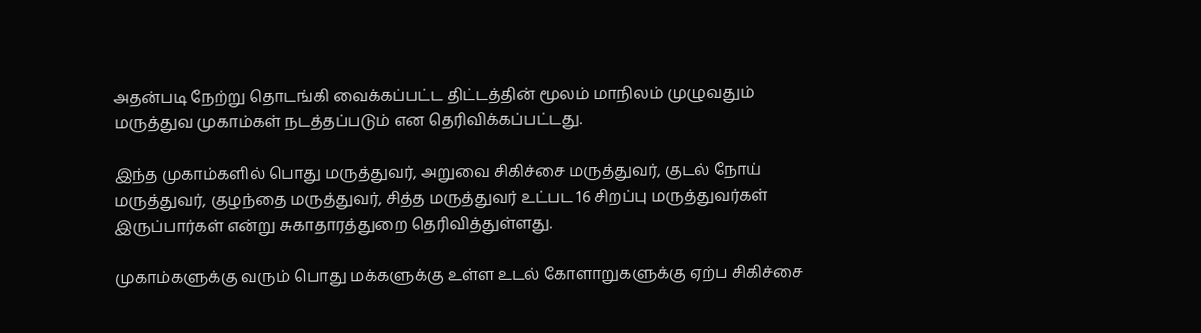அதன்படி நேற்று தொடங்கி வைக்கப்பட்ட திட்டத்தின் மூலம் மாநிலம் முழுவதும் மருத்துவ முகாம்கள் நடத்தப்படும் என தெரிவிக்கப்பட்டது.

இந்த முகாம்களில் பொது மருத்துவர், அறுவை சிகிச்சை மருத்துவர், குடல் நோய் மருத்துவர், குழந்தை மருத்துவர், சித்த மருத்துவர் உட்பட 16 சிறப்பு மருத்துவர்கள் இருப்பார்கள் என்று சுகாதாரத்துறை தெரிவித்துள்ளது.

முகாம்களுக்கு வரும் பொது மக்களுக்கு உள்ள உடல் கோளாறுகளுக்கு ஏற்ப சிகிச்சை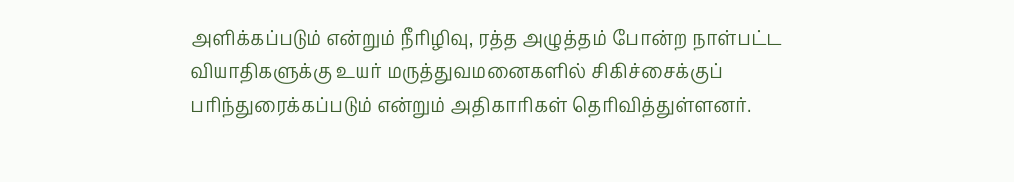அளிக்கப்படும் என்றும் நீரிழிவு, ரத்த அழுத்தம் போன்ற நாள்பட்ட வியாதிகளுக்கு உயர் மருத்துவமனைகளில் சிகிச்சைக்குப் பரிந்துரைக்கப்படும் என்றும் அதிகாரிகள் தெரிவித்துள்ளனர்.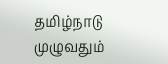தமிழ்நாடு முழுவதும்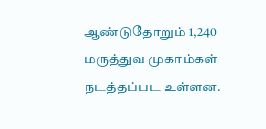ஆண்டுதோறும் 1,240 மருத்துவ முகாம்கள் நடத்தப்பட உள்ளன.